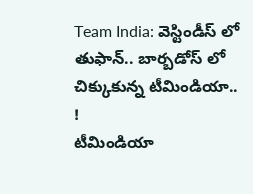Team India: వెస్టిండీస్ లో తుఫాన్.. బార్బడోస్ లో చిక్కుకున్న టీమిండియా.. !
టీమిండియా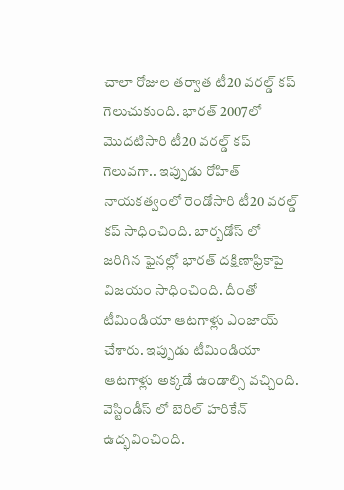చాలా రోజుల తర్వాత టీ20 వరల్డ్ కప్ గెలుచుకుంది. భారత్ 2007లో మొదటిసారి టీ20 వరల్డ్ కప్ గెలువగా.. ఇప్పుడు రోహిత్ నాయకత్వంలో రెండోసారి టీ20 వరల్డ్ కప్ సాధించింది. బార్బడోస్ లో జరిగిన ఫైనల్లో భారత్ దక్షిణాఫ్రికాపై విజయం సాధించింది. దీంతో టీమిండియా ఆటగాళ్లు ఎంజాయ్ చేశారు. ఇప్పుడు టీమిండియా ఆటగాళ్లు అక్కడే ఉండాల్సి వచ్చింది. వెస్టిండీస్ లో బెరిల్ హరికేన్ ఉద్భవించింది.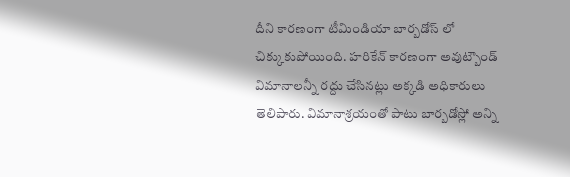దీని కారణంగా టీమిండియా బార్బడోస్ లో చిక్కుకుపోయింది. హరికేన్ కారణంగా అవుట్బౌండ్ విమానాలన్నీ రద్దు చేసినట్లు అక్కడి అధికారులు తెలిపారు. విమానాశ్రయంతో పాటు బార్బడోస్లో అన్ని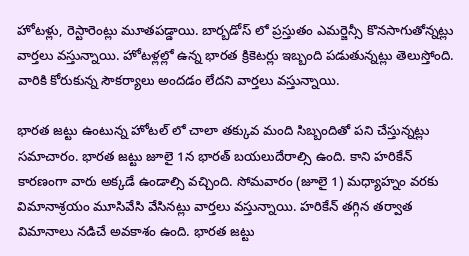హోటళ్లు, రెస్టారెంట్లు మూతపడ్డాయి. బార్బడోస్ లో ప్రస్తుతం ఎమర్జెన్సీ కొనసాగుతోన్నట్లు వార్తలు వస్తున్నాయి. హోటళ్లల్లో ఉన్న భారత క్రికెటర్లు ఇబ్బంది పడుతున్నట్లు తెలుస్తోంది. వారికి కోరుకున్న సౌకర్యాలు అందడం లేదని వార్తలు వస్తున్నాయి.

భారత జట్టు ఉంటున్న హోటల్ లో చాలా తక్కువ మంది సిబ్బందితో పని చేస్తున్నట్లు సమాచారం. భారత జట్టు జూలై 1న భారత్ బయలుదేరాల్సి ఉంది. కాని హరికేన్ కారణంగా వారు అక్కడే ఉండాల్సి వచ్చింది. సోమవారం (జూలై 1) మధ్యాహ్నం వరకు విమానాశ్రయం మూసివేసి వేసినట్లు వార్తలు వస్తున్నాయి. హరికేన్ తగ్గిన తర్వాత విమానాలు నడిచే అవకాశం ఉంది. భారత జట్టు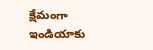క్షేమంగా ఇండియాకు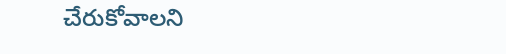చేరుకోవాలని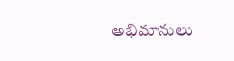అభిమానులు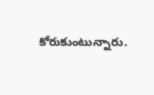కోరుకుంటున్నారు.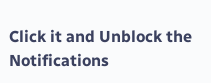Click it and Unblock the Notifications